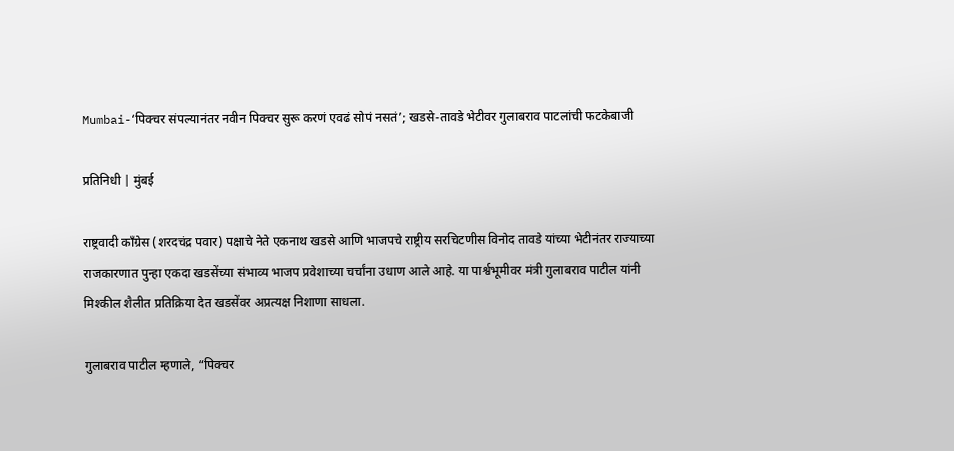Mumbai-‘पिक्चर संपल्यानंतर नवीन पिक्चर सुरू करणं एवढं सोपं नसतं’; खडसे-तावडे भेटीवर गुलाबराव पाटलांची फटकेबाजी

प्रतिनिधी | मुंबई

राष्ट्रवादी काँग्रेस (शरदचंद्र पवार) पक्षाचे नेते एकनाथ खडसे आणि भाजपचे राष्ट्रीय सरचिटणीस विनोद तावडे यांच्या भेटीनंतर राज्याच्या राजकारणात पुन्हा एकदा खडसेंच्या संभाव्य भाजप प्रवेशाच्या चर्चांना उधाण आले आहे. या पार्श्वभूमीवर मंत्री गुलाबराव पाटील यांनी मिश्कील शैलीत प्रतिक्रिया देत खडसेंवर अप्रत्यक्ष निशाणा साधला.

गुलाबराव पाटील म्हणाले, “पिक्चर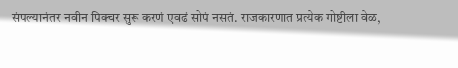संपल्यानंतर नवीन पिक्चर सुरू करणं एवढं सोपं नसतं. राजकारणात प्रत्येक गोष्टीला वेळ,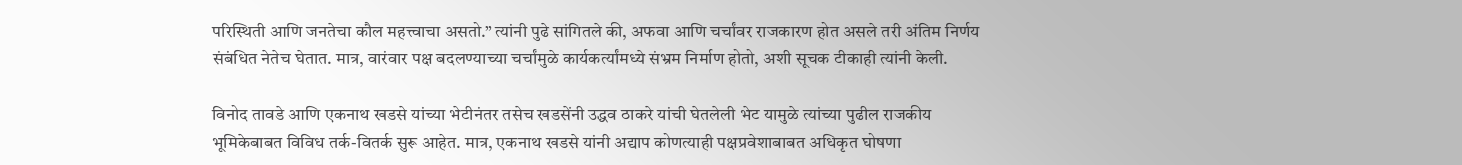परिस्थिती आणि जनतेचा कौल महत्त्वाचा असतो.” त्यांनी पुढे सांगितले की, अफवा आणि चर्चांवर राजकारण होत असले तरी अंतिम निर्णय संबंधित नेतेच घेतात. मात्र, वारंवार पक्ष बदलण्याच्या चर्चांमुळे कार्यकर्त्यांमध्ये संभ्रम निर्माण होतो, अशी सूचक टीकाही त्यांनी केली.

विनोद तावडे आणि एकनाथ खडसे यांच्या भेटीनंतर तसेच खडसेंनी उद्धव ठाकरे यांची घेतलेली भेट यामुळे त्यांच्या पुढील राजकीय भूमिकेबाबत विविध तर्क-वितर्क सुरू आहेत. मात्र, एकनाथ खडसे यांनी अद्याप कोणत्याही पक्षप्रवेशाबाबत अधिकृत घोषणा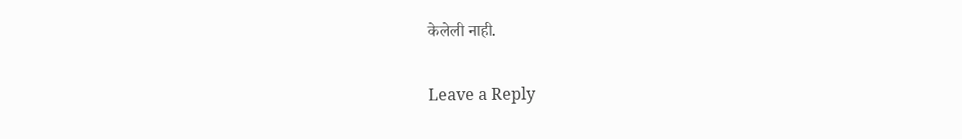केलेली नाही.

Leave a Reply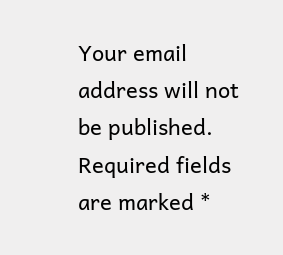Your email address will not be published. Required fields are marked *